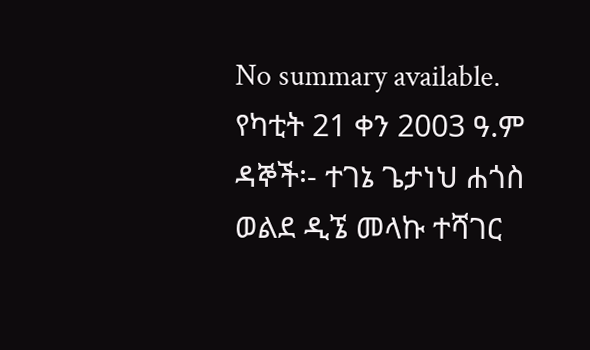No summary available.
የካቲት 21 ቀን 2003 ዓ.ም ዳኞች፡- ተገኔ ጌታነህ ሐጎስ ወልደ ዲኜ መላኩ ተሻገር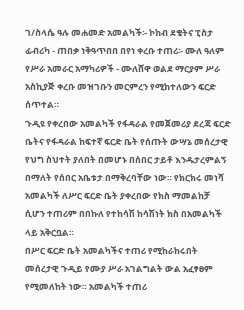ገ/ስላሴ ዓሉ መሐመድ አመልካች፡- ኮከብ ደቄትና ፒስታ ፊብሪካ - ጠበቃ ነቅዓጥበበ በየነ ቀረቡ ተጠሪ፡- ሙለ ዓለም የሥራ አመራር አማካሪዎች - ሙለሸዋ ወልደ ማርያም ሥራ አስኪያጅ ቀረቡ መዝገቡን መርምረን የሚከተለውን ፍርድ ሰጥተል።
ጉዲዩ የቀረበው አመልካች የፋዳራል የመጀመሪያ ደረጃ ፍርድ ቤትና የፋዳራል ከፍተኛ ፍርድ ቤት የሰጡት ውሣኔ መሰረታዊ የህግ ስህተት ያለበት በመሆኑ በሰበር ታይቶ እንዱታረምልኝ በማለት የሰበር አቤቱታ በማቅረባቸው ነው። የክርክሩ መነሻ አመልካች ለሥር ፍርድ ቤት ያቀረበው የክስ ማመልከቻ ሲሆን ተጠሪም በበኩለ የተከሳሽ ከሳሽነት ክስ በአመልካች ላይ አቅርቧል።
በሥር ፍርድ ቤት አመልካችና ተጠሪ የሚከራከሩበት መሰረታዊ ጉዲይ የሙያ ሥራ አገልግልት ውል አፈፃፀም የሚመለከት ነው። አመልካች ተጠሪ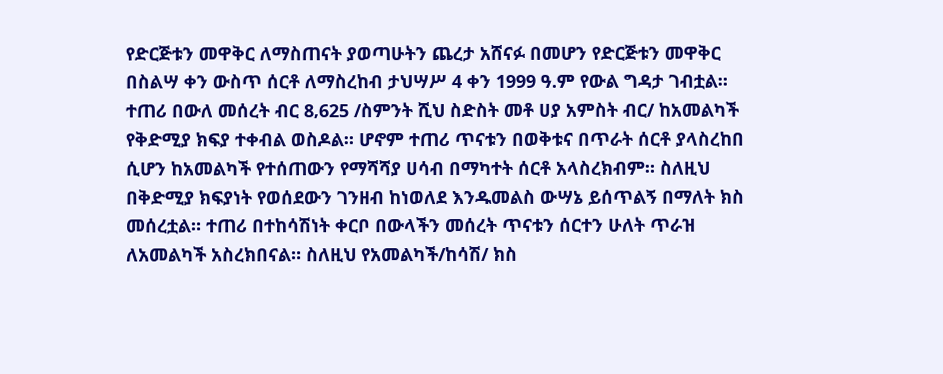የድርጅቱን መዋቅር ለማስጠናት ያወጣሁትን ጨረታ አሸናፉ በመሆን የድርጅቱን መዋቅር በስልሣ ቀን ውስጥ ሰርቶ ለማስረከብ ታህሣሥ 4 ቀን 1999 ዓ.ም የውል ግዳታ ገብቷል። ተጠሪ በውለ መሰረት ብር 8‚625 /ስምንት ሺህ ስድስት መቶ ሀያ አምስት ብር/ ከአመልካች የቅድሚያ ክፍያ ተቀብል ወስዶል። ሆኖም ተጠሪ ጥናቱን በወቅቱና በጥራት ሰርቶ ያላስረከበ ሲሆን ከአመልካች የተሰጠውን የማሻሻያ ሀሳብ በማካተት ሰርቶ አላስረክብም። ስለዚህ በቅድሚያ ክፍያነት የወሰደውን ገንዘብ ከነወለደ እንዱመልስ ውሣኔ ይሰጥልኝ በማለት ክስ መሰረቷል። ተጠሪ በተከሳሽነት ቀርቦ በውላችን መሰረት ጥናቱን ሰርተን ሁለት ጥራዝ ለአመልካች አስረክበናል። ስለዚህ የአመልካች/ከሳሽ/ ክስ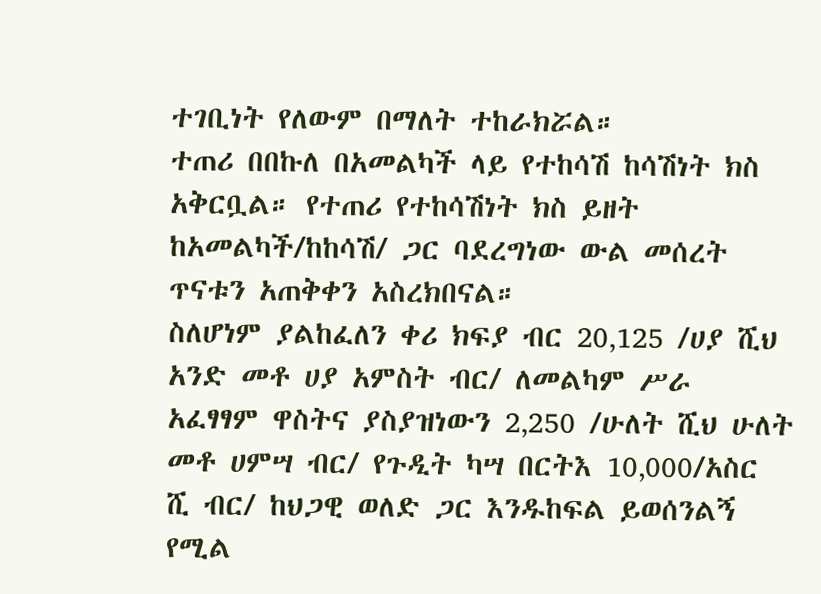ተገቢነት የለውም በማለት ተከራክሯል።
ተጠሪ በበኩለ በአመልካች ላይ የተከሳሽ ከሳሽነት ክስ አቅርቧል። የተጠሪ የተከሳሽነት ክስ ይዘት ከአመልካች/ከከሳሽ/ ጋር ባደረግነው ውል መሰረት ጥናቱን አጠቅቀን አስረክበናል።
ስለሆነም ያልከፈለን ቀሪ ክፍያ ብር 20‚125 /ሀያ ሺህ አንድ መቶ ሀያ አምስት ብር/ ለመልካም ሥራ አፈፃፃም ዋስትና ያስያዝነውን 2‚250 /ሁለት ሺህ ሁለት መቶ ሀምሣ ብር/ የጉዲት ካሣ በርትእ 10‚000/አስር ሺ ብር/ ከህጋዊ ወለድ ጋር እንዱከፍል ይወሰንልኝ የሚል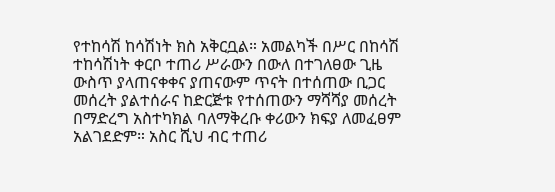የተከሳሽ ከሳሽነት ክስ አቅርቧል። አመልካች በሥር በከሳሽ ተከሳሽነት ቀርቦ ተጠሪ ሥራውን በውለ በተገለፀው ጊዜ ውስጥ ያላጠናቀቀና ያጠናውም ጥናት በተሰጠው ቢጋር መሰረት ያልተሰራና ከድርጅቱ የተሰጠውን ማሻሻያ መሰረት በማድረግ አስተካክል ባለማቅረቡ ቀሪውን ክፍያ ለመፈፀም አልገደድም። አስር ሺህ ብር ተጠሪ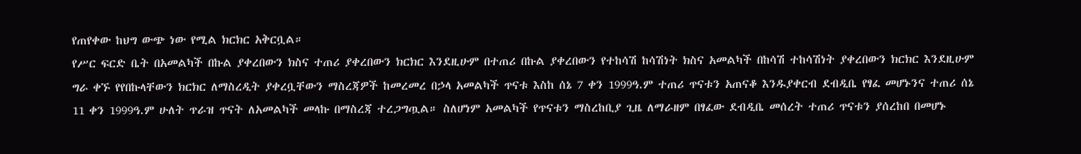የጠየቀው ከህግ ውጭ ነው የሚል ክርክር አቅርቧል።
የሥር ፍርድ ቤት በአመልካች በኩል ያቀረበውን ክስና ተጠሪ ያቀረበውን ክርክር እንደዚሁም በተጠሪ በኩል ያቀረበውን የተከሳሽ ከሳሽነት ክስና አመልካች በከሳሽ ተከሳሽነት ያቀረበውን ክርክር እንደዚሁም ግራ ቀኙ የየበኩላቸውን ክርክር ለማስረዲት ያቀረቧቸውን ማስረጃዎች ከመረመረ በኃላ አመልካች ጥናቱ እስከ ሰኔ 7 ቀን 1999ዓ.ም ተጠሪ ጥናቱን አጠናቆ እንዱያቀርብ ደብዲቤ የፃፈ መሆኑንና ተጠሪ ሰኔ 11 ቀን 1999ዓ.ም ሁለት ጥራዝ ጥናት ለአመልካች መላኩ በማስረጃ ተረጋግጧል። ስለሆነም አመልካች የጥናቱን ማስረከቢያ ጊዜ ለማራዘም በፃፈው ደብዲቤ መሰረት ተጠሪ ጥናቱን ያሰረከበ በመሆኑ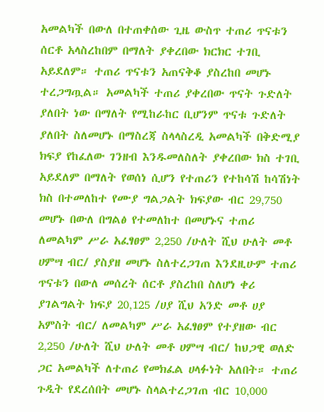አመልካች በውለ በተጠቀሰው ጊዜ ውስጥ ተጠሪ ጥናቱን ሰርቶ አላስረከበም በማለት ያቀረበው ክርክር ተገቢ አይደለም። ተጠሪ ጥናቱን አጠናቅቆ ያስረከበ መሆኑ ተረጋግጧል። አመልካች ተጠሪ ያቀረበው ጥናት ጉድለት ያለበት ነው በማለት የሚከራከር ቢሆንም ጥናቱ ጉድለት ያለበት ስለመሆኑ በማስረጃ ስላላስረዲ አመልካች በቅድሚያ ክፍያ የከፈለው ገንዘብ እንዱመለስለት ያቀረበው ክስ ተገቢ አይደለም በማለት የወሰነ ሲሆን የተጠሪን የተከሳሽ ከሳሽነት ክስ በተመለከተ የሙያ ግልጋልት ክፍያው ብር 29‚750 መሆኑ በውለ በግልፅ የተመለከተ በመሆኑና ተጠሪ ለመልካም ሥራ አፈፃፀም 2‚250 /ሁለት ሺህ ሁለት መቶ ሀምሣ ብር/ ያስያዘ መሆኑ ስለተረጋገጠ እንደዚሁም ተጠሪ ጥናቱን በውለ መሰረት ሰርቶ ያስረከበ ስለሆነ ቀሪ ያገልግልት ክፍያ 20‚125 /ሀያ ሺህ አንድ መቶ ሀያ አምስት ብር/ ለመልካም ሥራ አፈፃፀም የተያዘው ብር 2‚250 /ሁለት ሺህ ሁለት መቶ ሀምሣ ብር/ ከህጋዊ ወለድ ጋር አመልካች ለተጠሪ የመክፈል ሀላፉነት አለበት። ተጠሪ ጉዲት የደረሰበት መሆኑ ስላልተረጋገጠ ብር 10‚000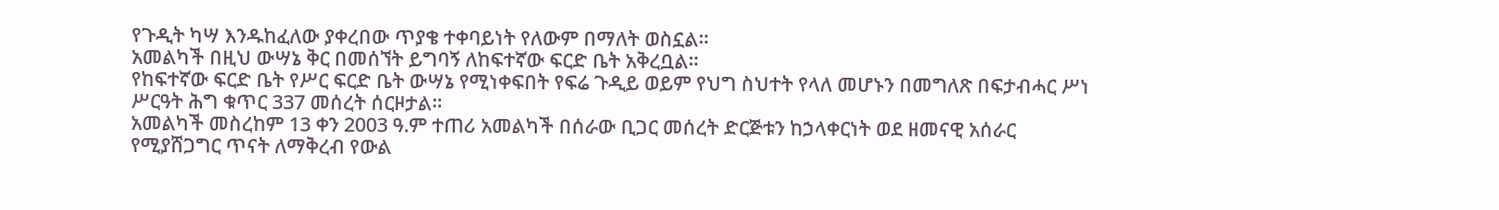የጉዲት ካሣ እንዱከፈለው ያቀረበው ጥያቄ ተቀባይነት የለውም በማለት ወስኗል።
አመልካች በዚህ ውሣኔ ቅር በመሰኘት ይግባኝ ለከፍተኛው ፍርድ ቤት አቅረቧል።
የከፍተኛው ፍርድ ቤት የሥር ፍርድ ቤት ውሣኔ የሚነቀፍበት የፍሬ ጉዲይ ወይም የህግ ስህተት የላለ መሆኑን በመግለጽ በፍታብሓር ሥነ ሥርዓት ሕግ ቁጥር 337 መሰረት ሰርዞታል።
አመልካች መስረከም 13 ቀን 2003 ዓ.ም ተጠሪ አመልካች በሰራው ቢጋር መሰረት ድርጅቱን ከኃላቀርነት ወደ ዘመናዊ አሰራር የሚያሸጋግር ጥናት ለማቅረብ የውል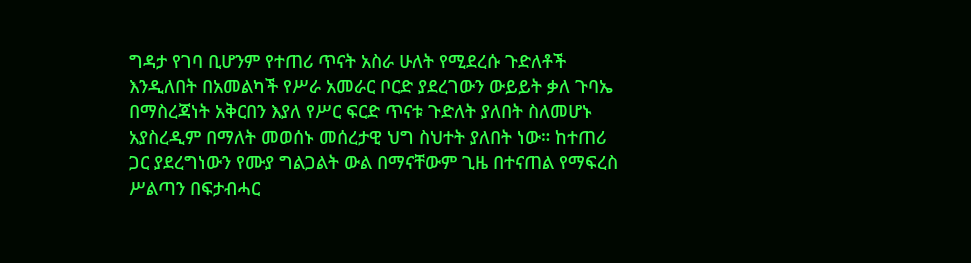ግዳታ የገባ ቢሆንም የተጠሪ ጥናት አስራ ሁለት የሚደረሱ ጉድለቶች እንዲለበት በአመልካች የሥራ አመራር ቦርድ ያደረገውን ውይይት ቃለ ጉባኤ በማስረጃነት አቅርበን እያለ የሥር ፍርድ ጥናቱ ጉድለት ያለበት ስለመሆኑ አያስረዲም በማለት መወሰኑ መሰረታዊ ህግ ስህተት ያለበት ነው። ከተጠሪ ጋር ያደረግነውን የሙያ ግልጋልት ውል በማናቸውም ጊዜ በተናጠል የማፍረስ ሥልጣን በፍታብሓር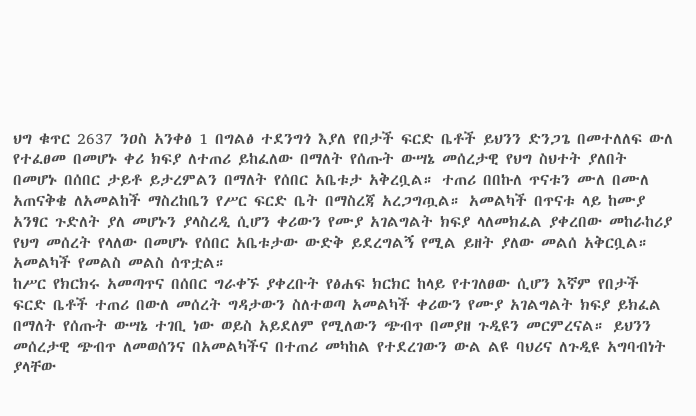ህግ ቁጥር 2637 ንዐስ አንቀፅ 1 በግልፅ ተደንግጎ እያለ የበታች ፍርድ ቤቶች ይህንን ድንጋጌ በመተለለፍ ውለ የተፈፀመ በመሆኑ ቀሪ ክፍያ ለተጠሪ ይከፈለው በማለት የሰጡት ውሣኔ መሰረታዊ የህግ ስህተት ያለበት በመሆኑ በሰበር ታይቶ ይታረምልን በማለት የሰበር አቤቱታ አቅረቧል። ተጠሪ በበኩለ ጥናቱን ሙለ በሙለ አጠናቅቄ ለአመልከች ማስረከቤን የሥር ፍርድ ቤት በማስረጃ አረጋግጧል። አመልካች በጥናቱ ላይ ከሙያ አንፃር ጉድለት ያለ መሆኑን ያላስረዲ ሲሆን ቀሪውን የሙያ አገልግልት ክፍያ ላለመክፈል ያቀረበው መከራከሪያ የህግ መሰረት የላለው በመሆኑ የሰበር አቤቱታው ውድቅ ይደረግልኝ የሚል ይዘት ያለው መልሰ አቅርቧል። አመልካች የመልስ መልስ ሰጥቷል።
ከሥር የክርክሩ አመጣጥና በሰበር ግራቀኙ ያቀረቡት የፅሐፍ ክርክር ከላይ የተገለፀው ሲሆን እኛም የበታች ፍርድ ቤቶች ተጠሪ በውለ መሰረት ግዳታውን ስለተወጣ አመልካች ቀሪውን የሙያ አገልግልት ክፍያ ይክፈል በማለት የሰጡት ውሣኔ ተገቢ ነው ወይስ አይደለም የሚለውን ጭብጥ በመያዘ ጉዲዩን መርምረናል። ይህንን መሰረታዊ ጭብጥ ለመወሰንና በአመልካችና በተጠሪ መካከል የተደረገውን ውል ልዩ ባህሪና ለጉዲዩ አግባብነት ያላቸው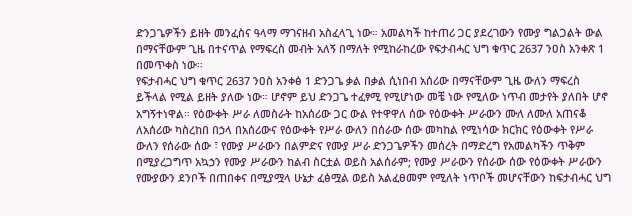ድንጋጌዎችን ይዘት መንፈስና ዓላማ ማገናዘብ አስፈላጊ ነው። አመልካች ከተጠሪ ጋር ያደረገውን የሙያ ግልጋልት ውል በማናቸውም ጊዜ በተናጥል የማፍረስ መብት አለኝ በማለት የሚከራከረው የፍታብሓር ህግ ቁጥር 2637 ንዐስ አንቀጽ 1 በመጥቀስ ነው።
የፍታብሓር ህግ ቁጥር 2637 ንዐስ አንቀፅ 1 ድንጋጌ ቃል በቃል ሲነበብ አሰሪው በማናቸውም ጊዜ ውለን ማፍረስ ይችላል የሚል ይዘት ያለው ነው። ሆኖም ይህ ድንጋጌ ተፈፃሚ የሚሆነው መቼ ነው የሚለው ነጥብ መታየት ያለበት ሆኖ አግኝተነዋል። የዕውቀት ሥራ ለመስራት ከአሰሪው ጋር ውል የተዋዋለ ሰው የዕውቀት ሥራውን ሙለ ለሙለ አጠናቆ ለአሰሪው ካስረከበ በኃላ በአሰሪውና የዕውቀት የሥራ ውለን በሰራው ሰው መካከል የሚነሳው ክርክር የዕውቀት የሥራ ውለን የሰራው ሰው ፣ የሙያ ሥራውን በልምድና የሙያ ሥራ ድንጋጌዎችን መሰረት በማድረግ የአመልካችን ጥቅም በሚያረጋግጥ አኳኃን የሙያ ሥራውን ከልብ ስርቷል ወይስ አልሰራም; የሙያ ሥራውን የሰራው ሰው የዕውቀት ሥራውን የሙያውን ደንቦች በጠበቀና በሚያሟላ ሁኔታ ፈፅሟል ወይስ አልፈፀመም የሚለት ነጥቦች መሆናቸውን ከፍታብሓር ህግ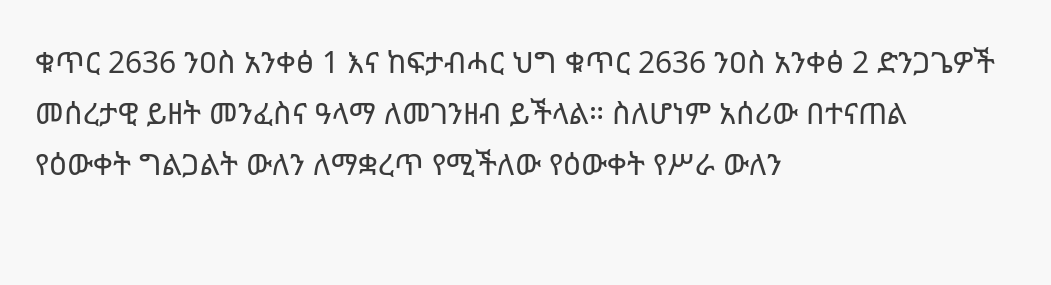ቁጥር 2636 ንዐስ አንቀፅ 1 እና ከፍታብሓር ህግ ቁጥር 2636 ንዐስ አንቀፅ 2 ድንጋጌዎች መሰረታዊ ይዘት መንፈስና ዓላማ ለመገንዘብ ይችላል። ስለሆነም አሰሪው በተናጠል የዕውቀት ግልጋልት ውለን ለማቋረጥ የሚችለው የዕውቀት የሥራ ውለን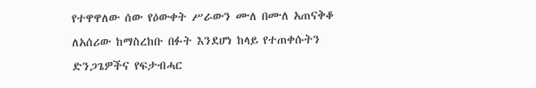የተዋዋለው ሰው የዕውቀት ሥራውን ሙለ በሙለ አጠናቅቆ ለአሰሪው ከማስረከቡ በፉት እንደሆነ ከላይ የተጠቀሱትን ድንጋጌዎችና የፍታብሓር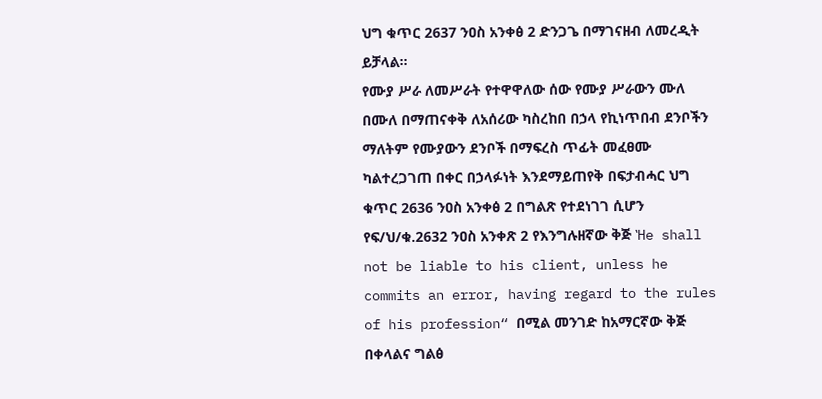ህግ ቁጥር 2637 ንዐስ አንቀፅ 2 ድንጋጌ በማገናዘብ ለመረዲት ይቻላል።
የሙያ ሥራ ለመሥራት የተዋዋለው ሰው የሙያ ሥራውን ሙለ በሙለ በማጠናቀቅ ለአሰሪው ካስረከበ በኃላ የኪነጥበብ ደንቦችን ማለትም የሙያውን ደንቦች በማፍረስ ጥፊት መፈፀሙ ካልተረጋገጠ በቀር በኃላፉነት እንደማይጠየቅ በፍታብሓር ህግ ቁጥር 2636 ንዐስ አንቀፅ 2 በግልጽ የተደነገገ ሲሆን የፍ/ህ/ቁ.2632 ንዐስ አንቀጽ 2 የእንግሉዘኛው ቅጅ ‛He shall not be liable to his client, unless he commits an error, having regard to the rules of his profession“ በሚል መንገድ ከአማርኛው ቅጅ በቀላልና ግልፅ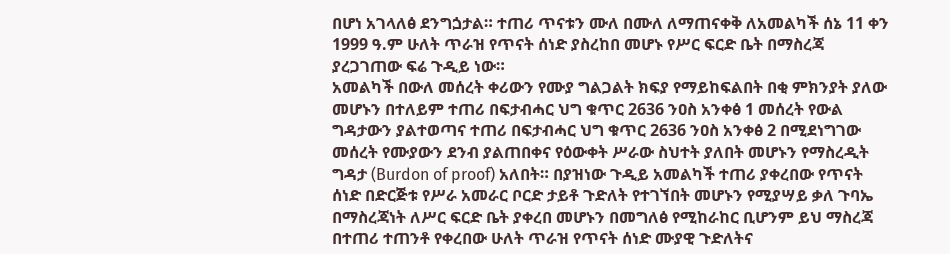በሆነ አገላለፅ ደንግጏታል። ተጠሪ ጥናቱን ሙለ በሙለ ለማጠናቀቅ ለአመልካች ሰኔ 11 ቀን 1999 ዓ.ም ሁለት ጥራዝ የጥናት ሰነድ ያስረከበ መሆኑ የሥር ፍርድ ቤት በማስረጃ ያረጋገጠው ፍሬ ጉዲይ ነው።
አመልካች በውለ መሰረት ቀሪውን የሙያ ግልጋልት ክፍያ የማይከፍልበት በቂ ምክንያት ያለው መሆኑን በተለይም ተጠሪ በፍታብሓር ህግ ቁጥር 2636 ንዐስ አንቀፅ 1 መሰረት የውል ግዳታውን ያልተወጣና ተጠሪ በፍታብሓር ህግ ቁጥር 2636 ንዐስ አንቀፅ 2 በሚደነግገው መሰረት የሙያውን ደንብ ያልጠበቀና የዕውቀት ሥራው ስህተት ያለበት መሆኑን የማስረዲት ግዳታ (Burdon of proof) አለበት። በያዝነው ጉዲይ አመልካች ተጠሪ ያቀረበው የጥናት ሰነድ በድርጅቱ የሥራ አመራር ቦርድ ታይቶ ጉድለት የተገኘበት መሆኑን የሚያሣይ ቃለ ጉባኤ በማስረጃነት ለሥር ፍርድ ቤት ያቀረበ መሆኑን በመግለፅ የሚከራከር ቢሆንም ይህ ማስረጃ በተጠሪ ተጠንቶ የቀረበው ሁለት ጥራዝ የጥናት ሰነድ ሙያዊ ጉድለትና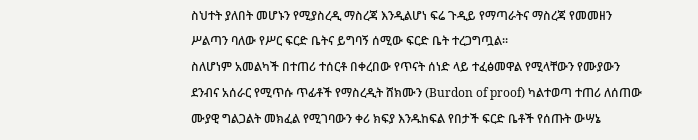ስህተት ያለበት መሆኑን የሚያስረዲ ማስረጃ እንዲልሆነ ፍሬ ጉዲይ የማጣራትና ማስረጃ የመመዘን ሥልጣን ባለው የሥር ፍርድ ቤትና ይግባኝ ሰሚው ፍርድ ቤት ተረጋግጧል።
ስለሆነም አመልካች በተጠሪ ተሰርቶ በቀረበው የጥናት ሰነድ ላይ ተፈፅመዋል የሚላቸውን የሙያውን ደንብና አሰራር የሚጥሱ ጥፊቶች የማስረዲት ሸክሙን (Burdon of proof) ካልተወጣ ተጠሪ ለሰጠው ሙያዊ ግልጋልት መክፈል የሚገባውን ቀሪ ክፍያ እንዱከፍል የበታች ፍርድ ቤቶች የሰጡት ውሣኔ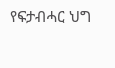የፍታብሓር ህግ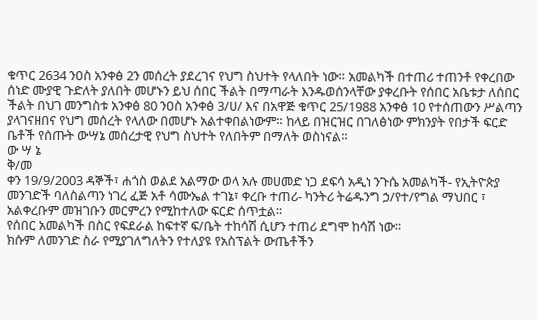ቁጥር 2634 ንዐስ አንቀፅ 2ን መሰረት ያደረገና የህግ ስህተት የላለበት ነው። አመልካች በተጠሪ ተጠንቶ የቀረበው ሰነድ ሙያዊ ጉድለት ያለበት መሆኑን ይህ ሰበር ችልት በማጣራት እንዱወሰንላቸው ያቀረቡት የሰበር አቤቱታ ለሰበር ችልት በህገ መንግስቱ አንቀፅ 80 ንዐስ አንቀፅ 3/ሀ/ እና በአዋጅ ቁጥር 25/1988 አንቀፅ 10 የተሰጠውን ሥልጣን ያላገናዘበና የህግ መሰረት የላለው በመሆኑ አልተቀበልነውም። ከላይ በዝርዝር በገለፅነው ምክንያት የበታች ፍርድ ቤቶች የሰጡት ውሣኔ መሰረታዊ የህግ ስህተት የለበትም በማለት ወስነናል።
ው ሣ ኔ
ቅ/መ
ቀን 19/9/2003 ዳኞች፣ ሐጎስ ወልደ አልማው ወላ አሉ መሀመድ ነጋ ደፍሳ አዲነ ንጉሴ አመልካች- የኢትዮጵያ መንገድች ባለስልጣን ነገረ ፈጅ አቶ ሳሙኤል ተገኔ፣ ቀረቡ ተጠሪ- ካንትሪ ትሬዱንግ ኃ/የተ/የግል ማህበር ፣ አልቀረቡም መዝገቡን መርምረን የሚከተለው ፍርድ ሰጥቷል።
የሰበር አመልካች በስር የፍደራል ከፍተኛ ፍ/ቤት ተከሳሽ ሲሆን ተጠሪ ደግሞ ከሳሽ ነው።
ክሱም ለመንገድ ስራ የሚያገለግለትን የተለያዩ የአስፕልት ውጤቶችን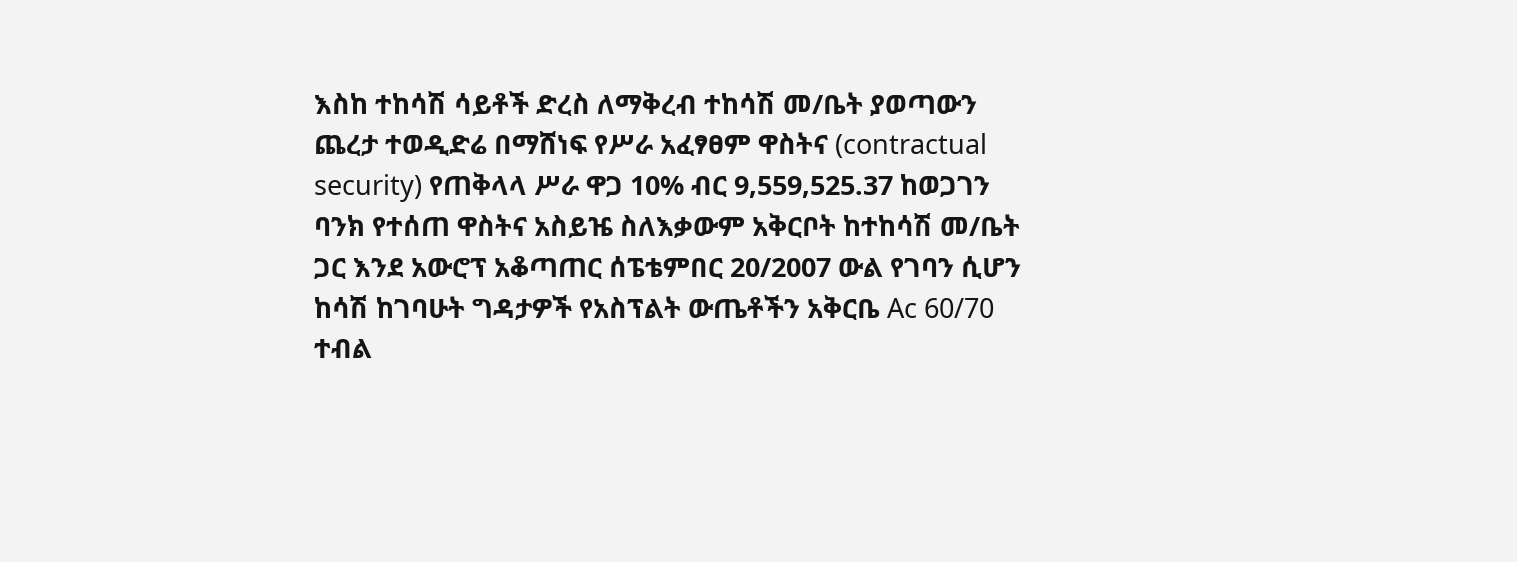እስከ ተከሳሽ ሳይቶች ድረስ ለማቅረብ ተከሳሽ መ/ቤት ያወጣውን ጨረታ ተወዲድሬ በማሸነፍ የሥራ አፈፃፀም ዋስትና (contractual security) የጠቅላላ ሥራ ዋጋ 10% ብር 9,559,525.37 ከወጋገን ባንክ የተሰጠ ዋስትና አስይዤ ስለእቃውም አቅርቦት ከተከሳሽ መ/ቤት ጋር እንደ አውሮፕ አቆጣጠር ሰፔቴምበር 20/2007 ውል የገባን ሲሆን ከሳሽ ከገባሁት ግዳታዎች የአስፕልት ውጤቶችን አቅርቤ Ac 60/70 ተብል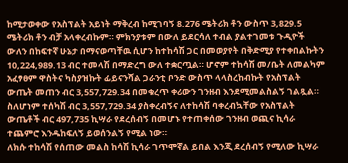ከሚታወቀው የአስፕልት አይነት ማቅረብ ከሚገባኝ 8.276 ሜትሪክ ቶን ውስጥ 3,829.5 ሜትሪክ ቶን ብቻ አላቀረብኩም። ምክንያቱም በውለ ይደርሳለ ተብል ያልተገመቱ ጉዲዮች ውለን በከፍተኛ ሁኔታ በማናወጣቸዉ ሲሆን ከተከሳሽ ጋር በመወያየት በቅድሚያ የተቀበልኩትን 10,224,989.13 ብር ተመላሽ በማድረግ ውለ ተቋርጧል። ሆኖም ተከሳሽ መ/ቤት ለመልካም አፈፃፀም ዋስትና ካስያዝኩት ፊይናንሻል ጋራንቲ ቦንድ ውስጥ ላላስረከብኩት የአስፕልት ውጤት መጠን ብር 3,557,729.34 በመቁረጥ ቀሪውን ገንዘብ እንደሚመልስልኝ ገልጿል። ስለሆነም ተሰካሽ ብር 3,557,729.34 ያስቀረብኝና ለተከሳሽ ባቀረብኳቸው የአስፕልት ውጤቶች ብር 497,735 ኪሣራ የደረሰብኝ በመሆኑ የተጠቀሰው ገንዘብ ወጪና ኪሳራ ተጨምሮ እንዱከፍለኝ ይወሰንልኝ የሚል ነው።
ለክሱ ተከሳሽ የሰጠው መልስ ከሳሽ ኪሳራ ገጥሞኛል ይበል እንጂ ደረሰብኝ የሚለው ኪሣራ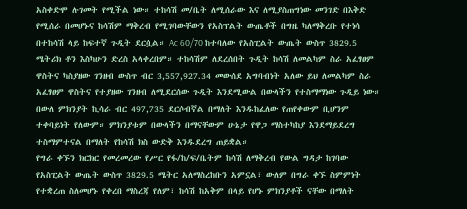አስቀድሞ ሉገመት የሚችል ነው። ተከሳሽ መ/ቤት ለሚሰራው እና ለሚያስጠግነው መንገድ በእቅድ የሚሰራ በመሆኑና ከሳሽም ማቅረብ የሚገባውቸውን የአስፕልት ውጤቶች በግዜ ካለማቅረቡ የተነሳ በተከሳሽ ላይ ከፍተኛ ጉዲት ደርሷል። Ac 60/70 ከተባለው የአስፒልት ውጤት ውስጥ 3829.5 ሜትሪክ ቶን እስካሁን ድረስ አላቀረበም። ተከሳሽም ለደረሰበት ጉዲት ከሳሽ ለመልካም ስራ አፈፃፀም ዋስትና ካስያዘው ገንዘብ ውስጥ ብር 3,557,927.34 መውሰደ አግባብነት አለው ይህ ለመልካም ስራ አፈፃፀም ዋስትና የተያዘው ገንዘብ ለሚደርሰው ጉዲት እንደሚውል በውላችን የተስማማነው ጉዲይ ነው። በውለ ምክንያት ኪሳራ ብር 497,735 ደርሶብኛል በማለት እንዱከፈለው የጠየቀውም ቢሆንም ተቀባይነት የለውም። ምክንያቱም በውላችን በማናቸውም ሁኔታ የዋጋ ማስተካከያ እንደማይደረግ ተስማምተናል በማለት የከሳሽ ክስ ውድቅ እንዱደረግ ጠይቋል።
የግራ ቀኙን ክርክር የመረመረው የሥር የፋ/ከ/ፍ/ቤትም ከሳሽ ለማቅረብ የውል ግዳታ ከገባው የአስፒልት ውጤት ውስጥ 3829.5 ሜትር አለማስረከቡን አምኗል፣ ውለም በግራ ቀኙ ስምምነት የተቋረጠ ስለመሆኑ የቀረበ ማስረጃ የለም፣ ከሳሽ ከአቅም በላይ የሆኑ ምክንያቶች ናቸው በማለት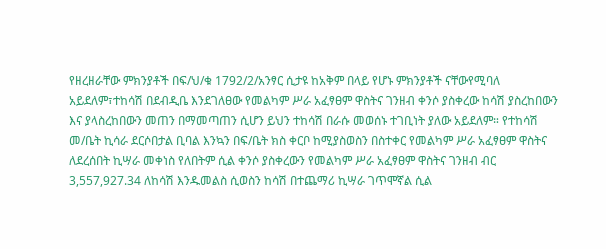የዘረዘራቸው ምክንያቶች በፍ/ህ/ቁ 1792/2/አንፃር ሲታዩ ከአቅም በላይ የሆኑ ምክንያቶች ናቸውየሚባለ አይደለም፣ተከሳሽ በደብዲቤ እንደገለፀው የመልካም ሥራ አፈፃፀም ዋስትና ገንዘብ ቀንሶ ያስቀረው ከሳሽ ያስረከበውን እና ያላስረከበውን መጠን በማመጣጠን ሲሆን ይህን ተከሳሽ በራሱ መወሰኑ ተገቢነት ያለው አይደለም። የተከሳሽ መ/ቤት ኪሳራ ደርሶበታል ቢባል እንኳን በፍ/ቤት ክስ ቀርቦ ከሚያስወስን በስተቀር የመልካም ሥራ አፈፃፀም ዋስትና ለደረሰበት ኪሣራ መቀነስ የለበትም ሲል ቀንሶ ያስቀረውን የመልካም ሥራ አፈፃፀም ዋስትና ገንዘብ ብር 3,557,927.34 ለከሳሽ እንዱመልስ ሲወስን ከሳሽ በተጨማሪ ኪሣራ ገጥሞኛል ሲል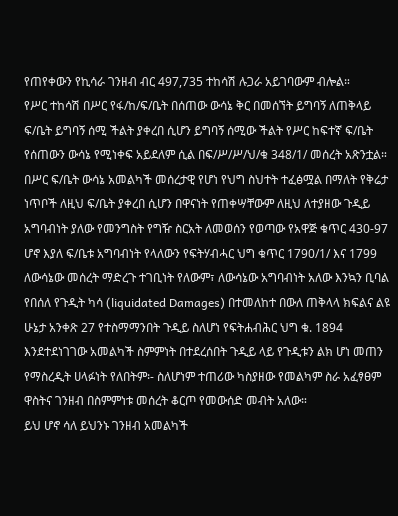የጠየቀውን የኪሳራ ገንዘብ ብር 497,735 ተከሳሽ ሉጋራ አይገባውም ብሎል።
የሥር ተከሳሽ በሥር የፋ/ከ/ፍ/ቤት በሰጠው ውሳኔ ቅር በመሰኘት ይግባኝ ለጠቅላይ ፍ/ቤት ይግባኝ ሰሚ ችልት ያቀረበ ሲሆን ይግባኝ ሰሚው ችልት የሥር ከፍተኛ ፍ/ቤት የሰጠውን ውሳኔ የሚነቀፍ አይደለም ሲል በፍ/ሥ/ሥ/ህ/ቁ 348/1/ መሰረት አጽንቷል።
በሥር ፍ/ቤት ውሳኔ አመልካች መሰረታዊ የሆነ የህግ ስህተት ተፈፅሟል በማለት የቅሬታ ነጥቦች ለዚህ ፍ/ቤት ያቀረበ ሲሆን በዋናነት የጠቀሣቸውም ለዚህ ለተያዘው ጉዲይ አግባብነት ያለው የመንግስት የግዥ ስርአት ለመወሰን የወጣው የአዋጅ ቁጥር 430-97 ሆኖ እያለ ፍ/ቤቱ አግባብነት የላለውን የፍትሃብሓር ህግ ቁጥር 1790/1/ እና 1799 ለውሳኔው መሰረት ማድረጉ ተገቢነት የለውም፣ ለውሳኔው አግባብነት አለው እንኳን ቢባል የበሰለ የጉዲት ካሳ (liquidated Damages) በተመለከተ በውለ ጠቅላላ ክፍልና ልዩ ሁኔታ አንቀጽ 27 የተስማማንበት ጉዲይ ስለሆነ የፍትሐብሕር ህግ ቁ. 1894 እንደተደነገገው አመልካች ስምምነት በተደረሰበት ጉዲይ ላይ የጉዲቱን ልክ ሆነ መጠን የማስረዲት ሀላፉነት የለበትም፡- ስለሆነም ተጠሪው ካስያዘው የመልካም ስራ አፈፃፀም ዋስትና ገንዘብ በስምምነቱ መሰረት ቆርጦ የመውሰድ መብት አለው።
ይህ ሆኖ ሳለ ይህንኑ ገንዘብ አመልካች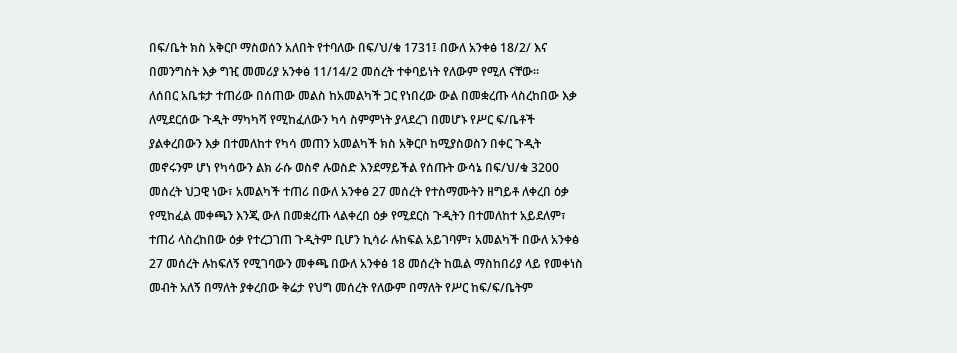በፍ/ቤት ክስ አቅርቦ ማስወሰን አለበት የተባለው በፍ/ህ/ቁ 1731፤ በውለ አንቀፅ 18/2/ እና በመንግስት እቃ ግዢ መመሪያ አንቀፅ 11/14/2 መሰረት ተቀባይነት የለውም የሚለ ናቸው።
ለሰበር አቤቱታ ተጠሪው በሰጠው መልስ ከአመልካች ጋር የነበረው ውል በመቋረጡ ላስረከበው እቃ ለሚደርሰው ጉዲት ማካካሻ የሚከፈለውን ካሳ ስምምነት ያላደረገ በመሆኑ የሥር ፍ/ቤቶች ያልቀረበውን እቃ በተመለከተ የካሳ መጠን አመልካች ክስ አቅርቦ ከሚያስወስን በቀር ጉዲት መኖሩንም ሆነ የካሳውን ልክ ራሱ ወስኖ ሉወስድ እንደማይችል የሰጡት ውሳኔ በፍ/ህ/ቁ 3200 መሰረት ህጋዊ ነው፣ አመልካች ተጠሪ በውለ አንቀፅ 27 መሰረት የተስማሙትን ዘግይቶ ለቀረበ ዕቃ የሚከፈል መቀጫን እንጂ ውለ በመቋረጡ ላልቀረበ ዕቃ የሚደርስ ጉዲትን በተመለከተ አይደለም፣ ተጠሪ ላስረከበው ዕቃ የተረጋገጠ ጉዲትም ቢሆን ኪሳራ ሉከፍል አይገባም፣ አመልካች በውለ አንቀፅ 27 መሰረት ሉከፍለኝ የሚገባውን መቀጫ በውለ አንቀፅ 18 መሰረት ከዉል ማስከበሪያ ላይ የመቀነስ መብት አለኝ በማለት ያቀረበው ቅሬታ የህግ መሰረት የለውም በማለት የሥር ከፍ/ፍ/ቤትም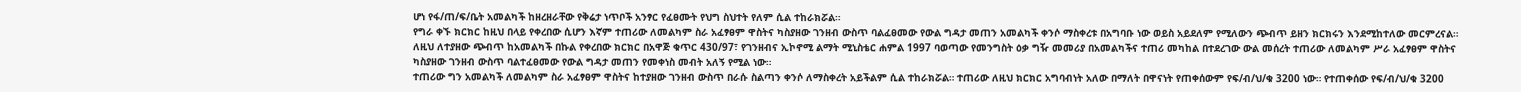ሆነ የፋ/ጠ/ፍ/ቤት አመልካች ከዘረዘራቸው የቅሬታ ነጥቦች አንፃር የፈፀሙት የህግ ስህተት የለም ሲል ተከራክሯል።
የግራ ቀኙ ክርክር ከዚህ በላይ የቀረበው ሲሆን እኛም ተጠሪው ለመልካም ስራ አፈፃፀም ዋስትና ካስያዘው ገንዘብ ውስጥ ባልፈፀመው የውል ግዳታ መጠን አመልካች ቀንሶ ማስቀረቱ በአግባቡ ነው ወይስ አይደለም የሚለውን ጭብጥ ይዘን ክርክሩን እንደሚከተለው መርምረናል።
ለዚህ ለተያዘው ጭብጥ ከአመልካች በኩል የቀረበው ክርክር በአዋጅ ቁጥር 430/97፣ የገንዘብና ኢኮኖሚ ልማት ሚኒስቴር ሐምል 1997 ባወጣው የመንግስት ዕቃ ግዥ መመሪያ በአመልካችና ተጠሪ መካከል በተደረገው ውል መሰረት ተጠሪው ለመልካም ሥራ አፈፃፀም ዋስትና ካስያዘው ገንዘብ ውስጥ ባልተፈፀመው የውል ግዳታ መጠን የመቀነስ መብት አለኝ የሚል ነው።
ተጠሪው ግን አመልካች ለመልካም ስራ አፈፃፀም ዋስትና ከተያዘው ገንዘብ ውስጥ በራሱ ስልጣን ቀንሶ ለማስቀረት አይችልም ሲል ተከራክሯል። ተጠሪው ለዚህ ክርክር አግባብነት አለው በማለት በዋናነት የጠቀሰውም የፍ/ብ/ህ/ቁ 3200 ነው። የተጠቀሰው የፍ/ብ/ህ/ቁ 3200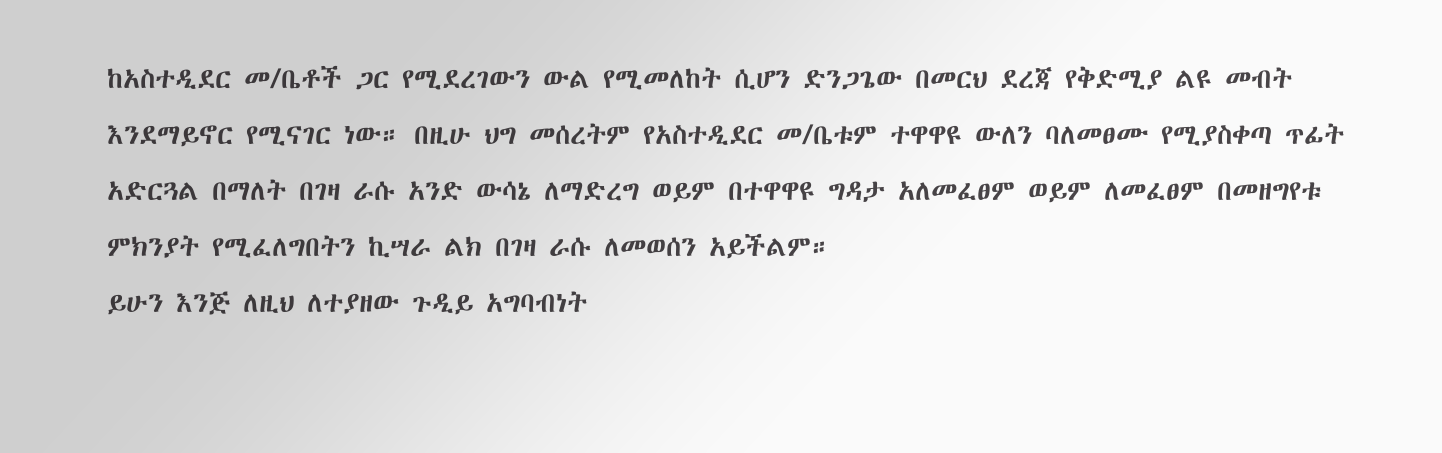ከአስተዲደር መ/ቤቶች ጋር የሚደረገውን ውል የሚመለከት ሲሆን ድንጋጌው በመርህ ደረጃ የቅድሚያ ልዩ መብት እንደማይኖር የሚናገር ነው። በዚሁ ህግ መሰረትም የአስተዲደር መ/ቤቱም ተዋዋዩ ውለን ባለመፀሙ የሚያስቀጣ ጥፊት አድርጓል በማለት በገዛ ራሱ አንድ ውሳኔ ለማድረግ ወይም በተዋዋዩ ግዳታ አለመፈፀም ወይም ለመፈፀም በመዘግየቱ ምክንያት የሚፈለግበትን ኪሣራ ልክ በገዛ ራሱ ለመወሰን አይችልም።
ይሁን እንጅ ለዚህ ለተያዘው ጉዲይ አግባብነት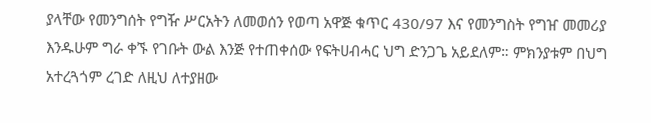ያላቸው የመንግሰት የግዥ ሥርአትን ለመወሰን የወጣ አዋጅ ቁጥር 430/97 እና የመንግስት የግዠ መመሪያ እንዱሁም ግራ ቀኙ የገቡት ውል እንጅ የተጠቀሰው የፍትሀብሓር ህግ ድንጋጌ አይደለም። ምክንያቱም በህግ አተረጓጎም ረገድ ለዚህ ለተያዘው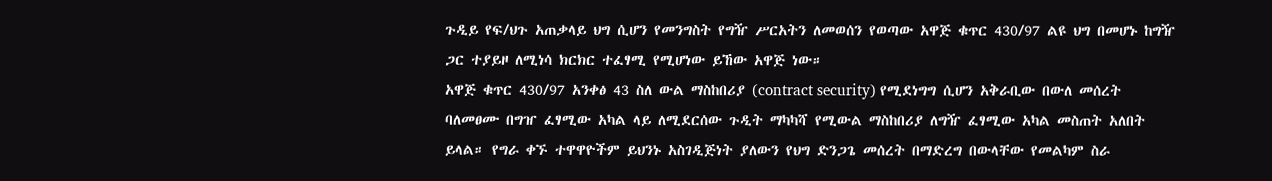ጉዲይ የፍ/ህጉ አጠቃላይ ህግ ሲሆን የመንግስት የግዥ ሥርአትን ለመወሰን የወጣው አዋጅ ቁጥር 430/97 ልዩ ህግ በመሆኑ ከግዥ ጋር ተያይዞ ለሚነሳ ክርክር ተፈፃሚ የሚሆነው ይኸው አዋጅ ነው።
አዋጅ ቁጥር 430/97 አንቀፅ 43 ስለ ውል ማስከበሪያ (contract security) የሚደነግግ ሲሆን አቅራቢው በውለ መሰረት ባለመፀሙ በግዠ ፈፃሚው አካል ላይ ለሚደርሰው ጉዲት ማካካሻ የሚውል ማስከበሪያ ለግዥ ፈፃሚው አካል መስጠት አለበት ይላል። የግራ ቀኙ ተዋዋዮችም ይህንኑ አስገዲጅነት ያለውን የህግ ድንጋጌ መሰረት በማድረግ በውላቸው የመልካም ስራ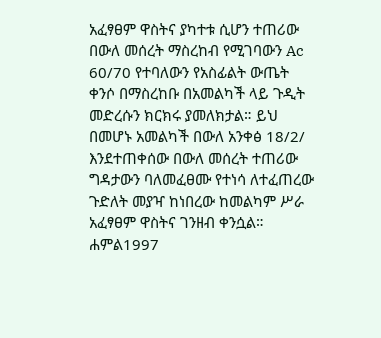አፈፃፀም ዋስትና ያካተቱ ሲሆን ተጠሪው በውለ መሰረት ማስረከብ የሚገባውን Ac 60/70 የተባለውን የአስፊልት ውጤት ቀንሶ በማስረከቡ በአመልካች ላይ ጉዲት መድረሱን ክርክሩ ያመለክታል። ይህ በመሆኑ አመልካች በውለ አንቀፅ 18/2/ እንደተጠቀሰው በውለ መሰረት ተጠሪው ግዳታውን ባለመፈፀሙ የተነሳ ለተፈጠረው ጉድለት መያዣ ከነበረው ከመልካም ሥራ አፈፃፀም ዋስትና ገንዘብ ቀንሷል። ሐምል1997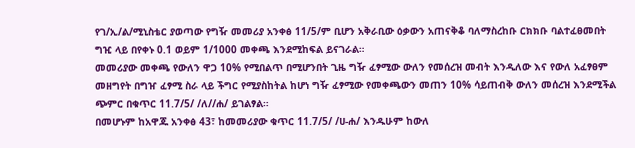የገ/ኢ/ል/ሚኒስቴር ያወጣው የግዥ መመሪያ አንቀፅ 11/5/ም ቢሆን አቅራቢው ዕቃውን አጠናቅቆ ባለማስረከቡ ርክክቡ ባልተፈፀመበት ግዢ ላይ በየቀኑ 0.1 ወይም 1/1000 መቀጫ እንደሚከፍል ይናገራል።
መመሪያው መቀጫ የውለን ዋጋ 10% የሚበልጥ በሚሆንበት ጊዜ ግዥ ፈፃሚው ውለን የመሰረዝ መብት እንዲለው እና የውለ አፈፃፀም መዘግየት በግዠ ፈፃሚ ስራ ላይ ችግር የሚያስከትል ከሆነ ግዥ ፈፃሚው የመቀጫውን መጠን 10% ሳይጠብቅ ውለን መሰረዝ እንደሚችል ጭምር በቁጥር 11.7/5/ /ለ//ሐ/ ይገልፃል።
በመሆኑም ከአዋጁ አንቀፅ 43፣ ከመመሪያው ቁጥር 11.7/5/ /ሀ-ሐ/ እንዱሁም ከውለ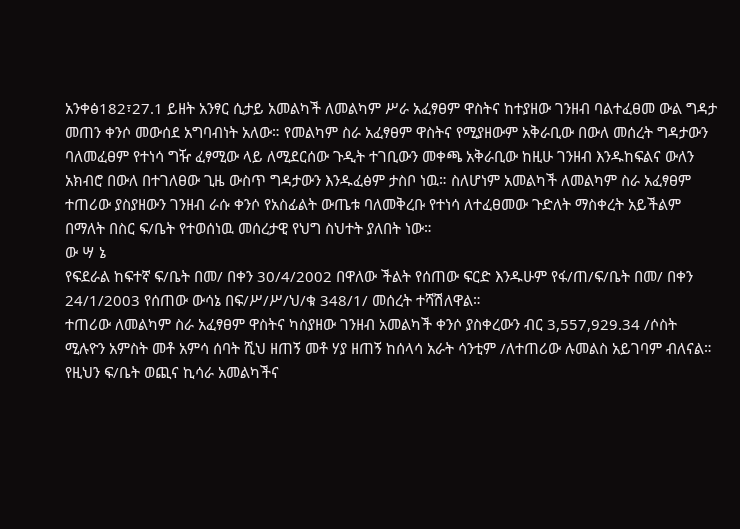አንቀፅ182፣27.1 ይዘት አንፃር ሲታይ አመልካች ለመልካም ሥራ አፈፃፀም ዋስትና ከተያዘው ገንዘብ ባልተፈፀመ ውል ግዳታ መጠን ቀንሶ መውሰደ አግባብነት አለው። የመልካም ስራ አፈፃፀም ዋስትና የሚያዘውም አቅራቢው በውለ መሰረት ግዳታውን ባለመፈፀም የተነሳ ግዥ ፈፃሚው ላይ ለሚደርሰው ጉዲት ተገቢውን መቀጫ አቅራቢው ከዚሁ ገንዘብ እንዱከፍልና ውለን አክብሮ በውለ በተገለፀው ጊዜ ውስጥ ግዳታውን እንዱፈፅም ታስቦ ነዉ። ስለሆነም አመልካች ለመልካም ስራ አፈፃፀም ተጠሪው ያስያዘውን ገንዘብ ራሱ ቀንሶ የአስፊልት ውጤቱ ባለመቅረቡ የተነሳ ለተፈፀመው ጉድለት ማስቀረት አይችልም በማለት በስር ፍ/ቤት የተወሰነዉ መሰረታዊ የህግ ስህተት ያለበት ነው።
ው ሣ ኔ
የፍደራል ከፍተኛ ፍ/ቤት በመ/ በቀን 30/4/2002 በዋለው ችልት የሰጠው ፍርድ እንዱሁም የፋ/ጠ/ፍ/ቤት በመ/ በቀን 24/1/2003 የሰጠው ውሳኔ በፍ/ሥ/ሥ/ህ/ቁ 348/1/ መሰረት ተሻሽለዋል።
ተጠሪው ለመልካም ስራ አፈፃፀም ዋስትና ካስያዘው ገንዘብ አመልካች ቀንሶ ያስቀረውን ብር 3,557,929.34 /ሶስት ሚሉዮን አምስት መቶ አምሳ ሰባት ሺህ ዘጠኝ መቶ ሃያ ዘጠኝ ከሰላሳ አራት ሳንቲም /ለተጠሪው ሉመልስ አይገባም ብለናል።
የዚህን ፍ/ቤት ወጪና ኪሳራ አመልካችና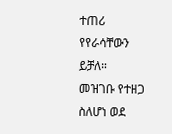ተጠሪ የየራሳቸውን ይቻለ።
መዝገቡ የተዘጋ ስለሆነ ወደ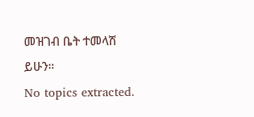መዝገብ ቤት ተመላሽ ይሁን።
No topics extracted.